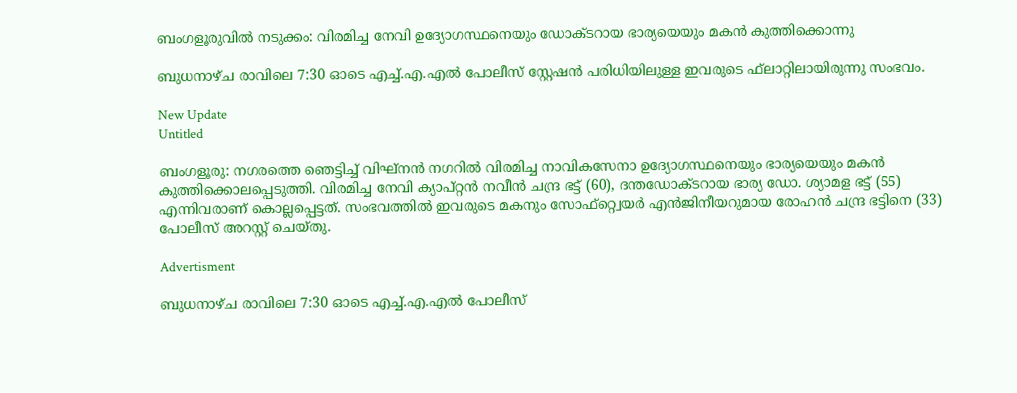ബംഗളൂരുവിൽ നടുക്കം: വിരമിച്ച നേവി ഉദ്യോഗസ്ഥനെയും ഡോക്ടറായ ഭാര്യയെയും മകൻ കുത്തിക്കൊന്നു

ബുധനാഴ്ച രാവിലെ 7:30 ഓടെ എച്ച്.എ.എല്‍ പോലീസ് സ്റ്റേഷന്‍ പരിധിയിലുള്ള ഇവരുടെ ഫ്‌ലാറ്റിലായിരുന്നു സംഭവം.

New Update
Untitled

ബംഗളൂരു: നഗരത്തെ ഞെട്ടിച്ച് വിഘ്‌നന്‍ നഗറില്‍ വിരമിച്ച നാവികസേനാ ഉദ്യോഗസ്ഥനെയും ഭാര്യയെയും മകന്‍ കുത്തിക്കൊലപ്പെടുത്തി. വിരമിച്ച നേവി ക്യാപ്റ്റന്‍ നവീന്‍ ചന്ദ്ര ഭട്ട് (60), ദന്തഡോക്ടറായ ഭാര്യ ഡോ. ശ്യാമള ഭട്ട് (55) എന്നിവരാണ് കൊല്ലപ്പെട്ടത്. സംഭവത്തില്‍ ഇവരുടെ മകനും സോഫ്റ്റ്വെയര്‍ എന്‍ജിനീയറുമായ രോഹന്‍ ചന്ദ്ര ഭട്ടിനെ (33) പോലീസ് അറസ്റ്റ് ചെയ്തു.

Advertisment

ബുധനാഴ്ച രാവിലെ 7:30 ഓടെ എച്ച്.എ.എല്‍ പോലീസ്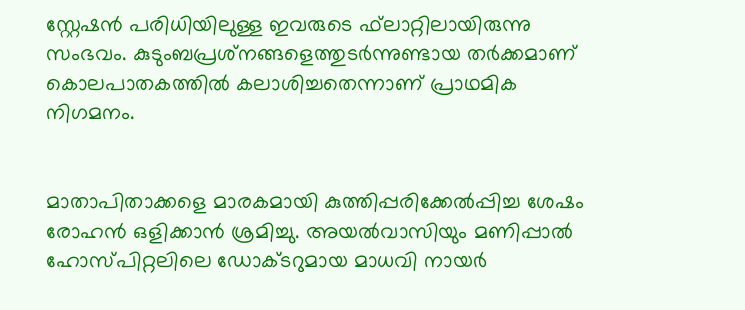സ്റ്റേഷന്‍ പരിധിയിലുള്ള ഇവരുടെ ഫ്‌ലാറ്റിലായിരുന്നു സംഭവം. കുടുംബപ്രശ്‌നങ്ങളെത്തുടര്‍ന്നുണ്ടായ തര്‍ക്കമാണ് കൊലപാതകത്തില്‍ കലാശിച്ചതെന്നാണ് പ്രാഥമിക നിഗമനം.


മാതാപിതാക്കളെ മാരകമായി കുത്തിപ്പരിക്കേല്‍പ്പിച്ച ശേഷം രോഹന്‍ ഒളിക്കാന്‍ ശ്രമിച്ചു. അയല്‍വാസിയും മണിപ്പാല്‍ ഹോസ്പിറ്റലിലെ ഡോക്ടറുമായ മാധവി നായര്‍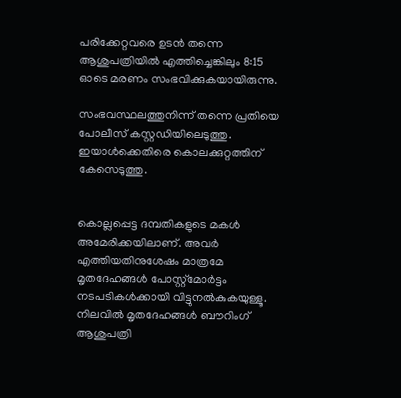പരിക്കേറ്റവരെ ഉടന്‍ തന്നെ ആശുപത്രിയില്‍ എത്തിച്ചെങ്കിലും 8:15 ഓടെ മരണം സംഭവിക്കുകയായിരുന്നു.

സംഭവസ്ഥലത്തുനിന്ന് തന്നെ പ്രതിയെ പോലീസ് കസ്റ്റഡിയിലെടുത്തു. ഇയാള്‍ക്കെതിരെ കൊലക്കുറ്റത്തിന് കേസെടുത്തു.


കൊല്ലപ്പെട്ട ദമ്പതികളുടെ മകള്‍ അമേരിക്കയിലാണ്. അവര്‍ എത്തിയതിനുശേഷം മാത്രമേ മൃതദേഹങ്ങള്‍ പോസ്റ്റ്മോര്‍ട്ടം നടപടികള്‍ക്കായി വിട്ടുനല്‍കുകയുള്ളൂ. നിലവില്‍ മൃതദേഹങ്ങള്‍ ബൗറിംഗ് ആശുപത്രി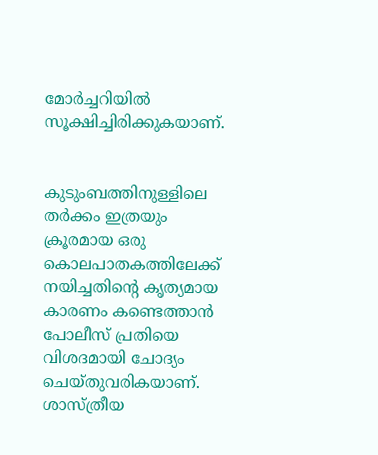മോര്‍ച്ചറിയില്‍ സൂക്ഷിച്ചിരിക്കുകയാണ്.


കുടുംബത്തിനുള്ളിലെ തര്‍ക്കം ഇത്രയും ക്രൂരമായ ഒരു കൊലപാതകത്തിലേക്ക് നയിച്ചതിന്റെ കൃത്യമായ കാരണം കണ്ടെത്താന്‍ പോലീസ് പ്രതിയെ വിശദമായി ചോദ്യം ചെയ്തുവരികയാണ്. ശാസ്ത്രീയ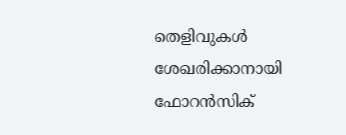തെളിവുകള്‍ ശേഖരിക്കാനായി ഫോറന്‍സിക്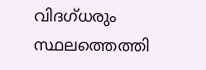വിദഗ്ധരും സ്ഥലത്തെത്തി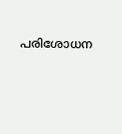പരിശോധന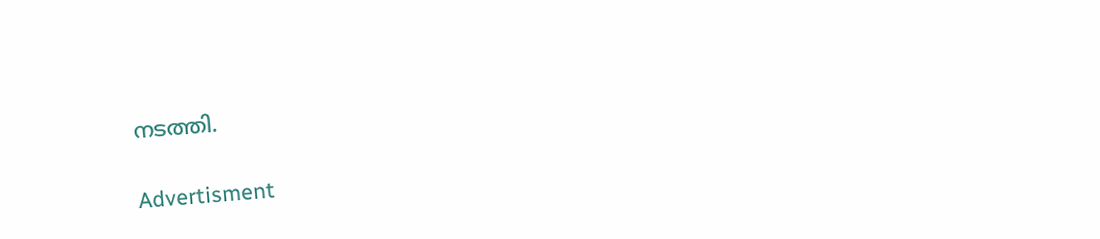നടത്തി.

Advertisment